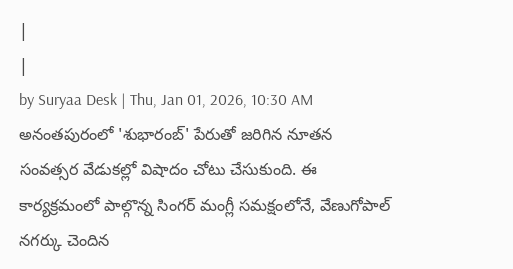|
|
by Suryaa Desk | Thu, Jan 01, 2026, 10:30 AM
అనంతపురంలో 'శుభారంబ్' పేరుతో జరిగిన నూతన సంవత్సర వేడుకల్లో విషాదం చోటు చేసుకుంది. ఈ కార్యక్రమంలో పాల్గొన్న సింగర్ మంగ్లీ సమక్షంలోనే, వేణుగోపాల్ నగర్కు చెందిన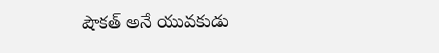షౌకత్ అనే యువకుడు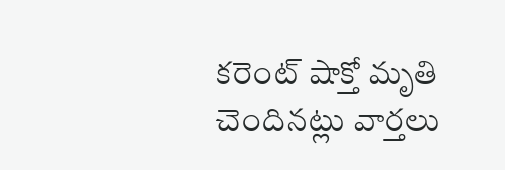కరెంట్ షాక్తో మృతి చెందినట్లు వార్తలు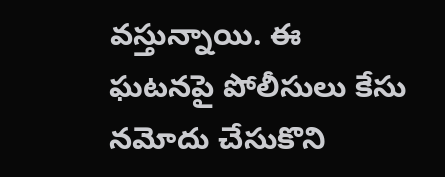వస్తున్నాయి. ఈ ఘటనపై పోలీసులు కేసు నమోదు చేసుకొని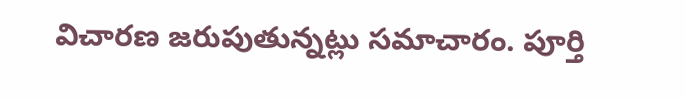విచారణ జరుపుతున్నట్లు సమాచారం. పూర్తి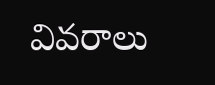వివరాలు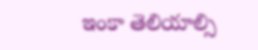ఇంకా తెలియాల్సి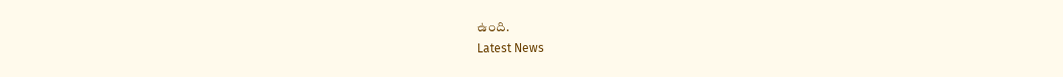ఉంది.
Latest News